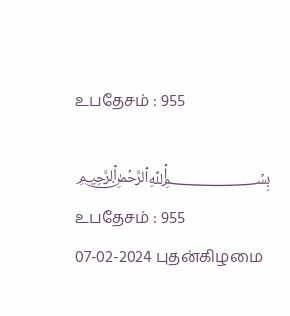உபதேசம் : 955

﷽ உபதேசம் : 955
07-02-2024 புதன்கிழமை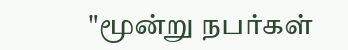"மூன்று நபர்கள்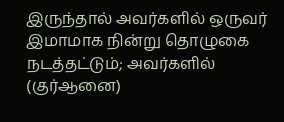இருந்தால் அவர்களில் ஒருவர் இமாமாக நின்று தொழுகை நடத்தட்டும்; அவர்களில் (குர்ஆனை)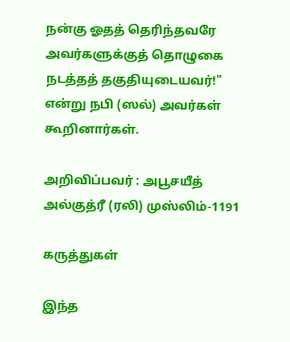நன்கு ஓதத் தெரிந்தவரே அவர்களுக்குத் தொழுகை நடத்தத் தகுதியுடையவர்!" என்று நபி (ஸல்) அவர்கள் கூறினார்கள்.

அறிவிப்பவர் : அபூசயீத் அல்குத்ரீ (ரலி) முஸ்லிம்-1191

கருத்துகள்

இந்த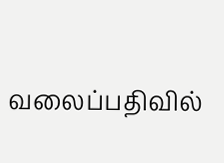வலைப்பதிவில்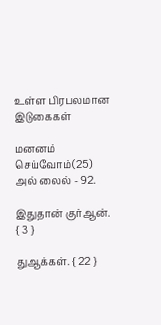உள்ள பிரபலமான இடுகைகள்

மனனம் செய்வோம்(25) அல் லைல் - 92.

இதுதான் குர்ஆன். { 3 }

துஆக்கள். { 22 }